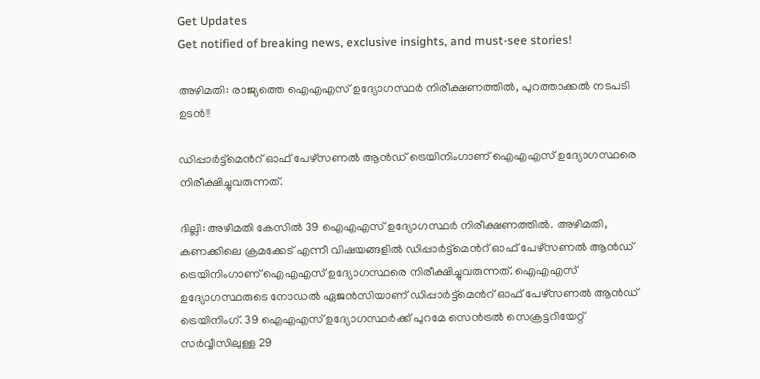Get Updates
Get notified of breaking news, exclusive insights, and must-see stories!

അഴിമതി: രാജ്യത്തെ ഐഎഎസ് ഉദ്യോഗസ്ഥർ നിരീക്ഷണത്തിൽ, പുറത്താക്കല്‍ നടപടി ഉടന്‍!!

ഡിപ്പാർട്ട്മെന്‍റ് ഓഫ് പേഴ്സണൽ ആൻഡ് ട്രെയിനിംഗാണ് ഐഎഎസ് ഉദ്യോഗസ്ഥരെ നിരീക്ഷിച്ചുവരുന്നത്.

ദില്ലി: അഴിമതി കേസിൽ 39 ഐഎഎസ് ഉദ്യോഗസ്ഥർ നിരീക്ഷണത്തിൽ. അഴിമതി, കണക്കിലെ ക്രമക്കേട് എന്നീ വിഷയങ്ങളിൽ ഡിപ്പാർട്ട്മെന്‍റ് ഓഫ് പേഴ്സണൽ ആൻഡ് ട്രെയിനിംഗാണ് ഐഎഎസ് ഉദ്യോഗസ്ഥരെ നിരീക്ഷിച്ചുവരുന്നത്. ഐഎഎസ് ഉദ്യോഗസ്ഥരുടെ നോഡല്‍ ഏജൻസിയാണ് ഡിപ്പാർട്ട്മെന്‍റ് ഓഫ് പേഴ്സണൽ ആൻഡ് ട്രെയിനിംഗ്. 39 ഐഎഎസ് ഉദ്യോഗസ്ഥർക്ക് പുറമേ സെൻട്രൽ സെക്രട്ടറിയേറ്റ് സര്‍വ്വീസിലുള്ള 29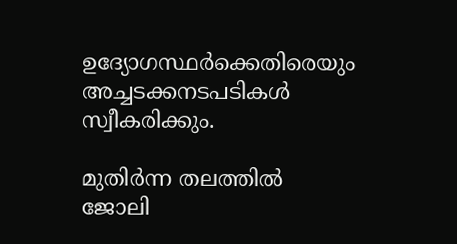ഉദ്യോഗസ്ഥര്‍ക്കെതിരെയും അച്ചടക്കനടപടികൾ സ്വീകരിക്കും.

മുതിർന്ന തലത്തിൽ ജോലി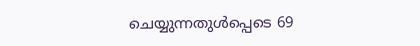ചെയ്യുന്നതുൾപ്പെടെ 69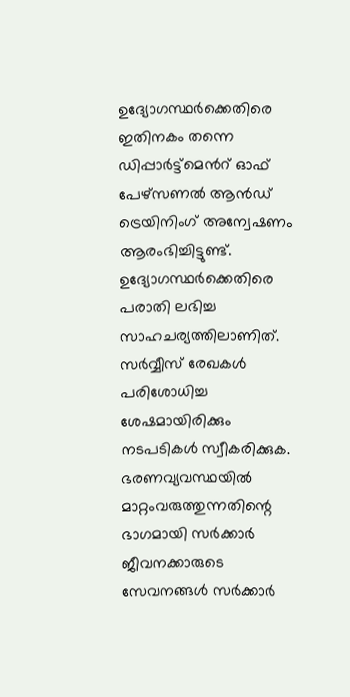ഉദ്യോഗസ്ഥർക്കെതിരെ ഇതിനകം തന്നെ ഡിപ്പാർട്ട്മെന്‍റ് ഓഫ് പേഴ്സണൽ ആൻഡ് ട്രെയിനിംഗ് അന്വേഷണം ആരംഭിച്ചിട്ടുണ്ട്. ഉദ്യോഗസ്ഥർക്കെതിരെ പരാതി ലഭിച്ച സാഹചര്യത്തിലാണിത്. സര്‍വ്വീസ് രേഖകൾ പരിശോധിച്ച ശേഷമായിരിക്കും നടപടികൾ സ്വീകരിക്കുക. ഭരണവ്യവസ്ഥയില്‍ മാറ്റംവരുത്തുന്നതിന്റെ ഭാഗമായി സർക്കാർ ജീവനക്കാരുടെ സേവനങ്ങള്‍ സർക്കാർ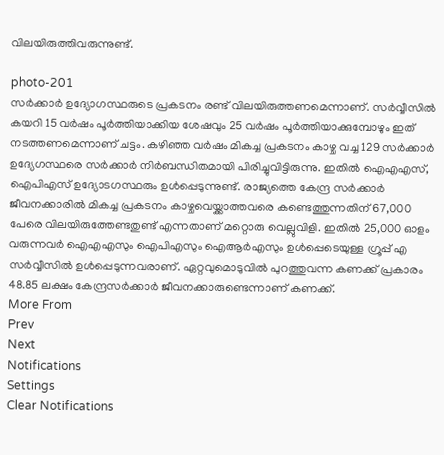വിലയിരുത്തിവരുന്നുണ്ട്.

photo-201
സർക്കാർ ഉദ്യോഗസ്ഥരുടെ പ്രകടനം രണ്ട് വിലയിരുത്തണമെന്നാണ്. സർവ്വീസില്‍ കയറി 15 വർഷം പൂർത്തിയാക്കിയ ശേഷവും 25 വര്‍ഷം പൂർത്തിയാക്കുമ്പോഴും ഇത് നടത്തണമെന്നാണ് ചട്ടം. കഴിഞ്ഞ വർഷം മികച്ച പ്രകടനം കാഴ്ച വച്ച 129 സര്‍ക്കാര്‍ ഉദ്യേഗസ്ഥരെ സർക്കാർ നിർബന്ധിതമായി പിരിച്ചുവിട്ടിരുന്നു. ഇതിൽ ഐഎഎസ്, ഐപിഎസ് ഉദ്യോടഗസ്ഥരും ഉൾപ്പെടുന്നുണ്ട്. രാജ്യത്തെ കേന്ദ്ര സർക്കാർ ജീവനക്കാരിൽ മികച്ച പ്രകടനം കാഴ്ചവെയ്ക്കാത്തവരെ കണ്ടെത്തുന്നതിന് 67,000 പേരെ വിലയിരുത്തേണ്ടതുണ്ട് എന്നതാണ് മറ്റൊരു വെല്ലുവിളി. ഇതിൽ 25,000 ഓളം വരുന്നവർ ഐഎഎസും ഐപിഎസും ഐആർഎസും ഉള്‍പ്പെടെയുള്ള ഗ്രൂപ്പ് എ സർവ്വീസില്‍ ഉൾപ്പെടുന്നവരാണ്. ഏറ്റവുമൊടുവിൽ പുറത്തുവന്ന കണക്ക് പ്രകാരം 48.85 ലക്ഷം കേന്ദ്രസർക്കാർ ജീവനക്കാരുണ്ടെന്നാണ് കണക്ക്.
More From
Prev
Next
Notifications
Settings
Clear Notifications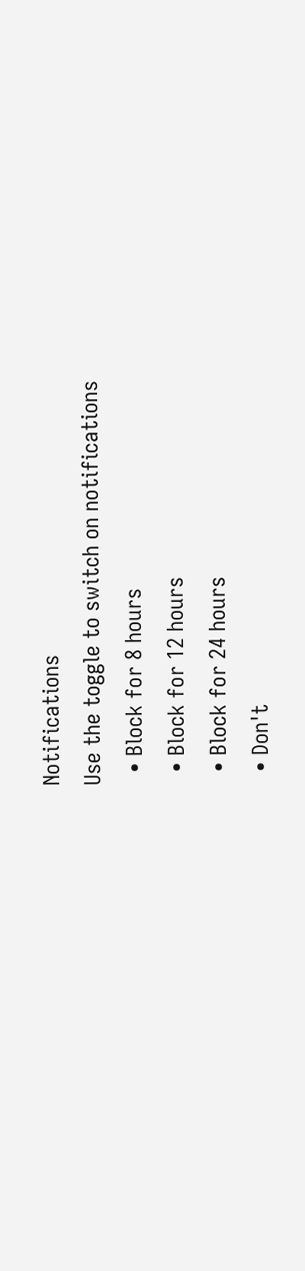Notifications
Use the toggle to switch on notifications
  • Block for 8 hours
  • Block for 12 hours
  • Block for 24 hours
  • Don't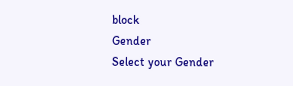block
Gender
Select your Gender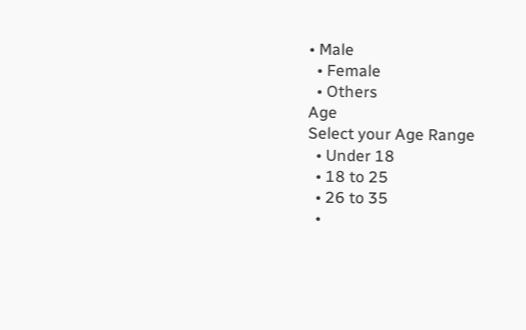• Male
  • Female
  • Others
Age
Select your Age Range
  • Under 18
  • 18 to 25
  • 26 to 35
  •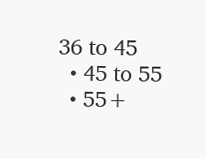36 to 45
  • 45 to 55
  • 55+